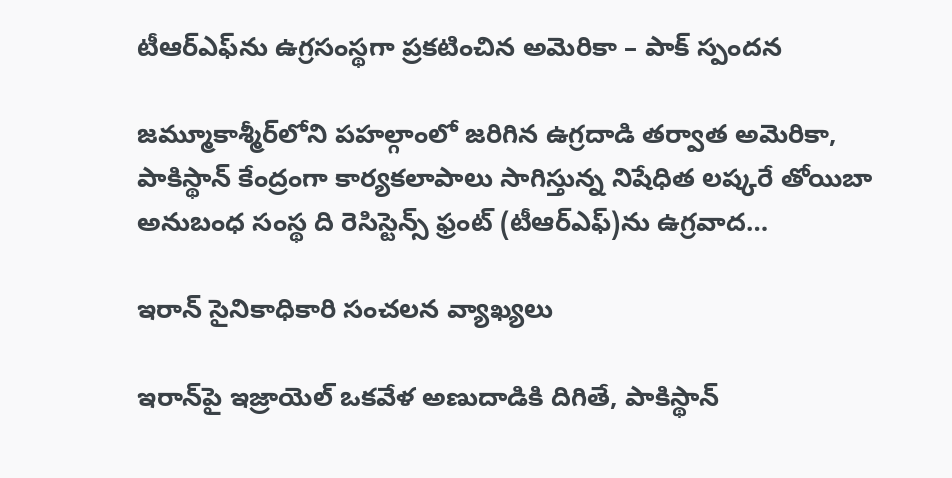టీఆర్‌ఎఫ్‌ను ఉగ్రసంస్థగా ప్రకటించిన అమెరికా – పాక్ స్పందన

జమ్మూకాశ్మీర్‌లోని పహల్గాంలో జరిగిన ఉగ్రదాడి తర్వాత అమెరికా, పాకిస్థాన్ కేంద్రంగా కార్యకలాపాలు సాగిస్తున్న నిషేధిత లష్కరే తోయిబా అనుబంధ సంస్థ ది రెసిస్టెన్స్ ఫ్రంట్‌ (టీఆర్‌ఎఫ్‌)ను ఉగ్రవాద…

ఇరాన్ సైనికాధికారి సంచలన వ్యాఖ్యలు

ఇరాన్‌పై ఇజ్రాయెల్ ఒకవేళ అణుదాడికి దిగితే, పాకిస్థాన్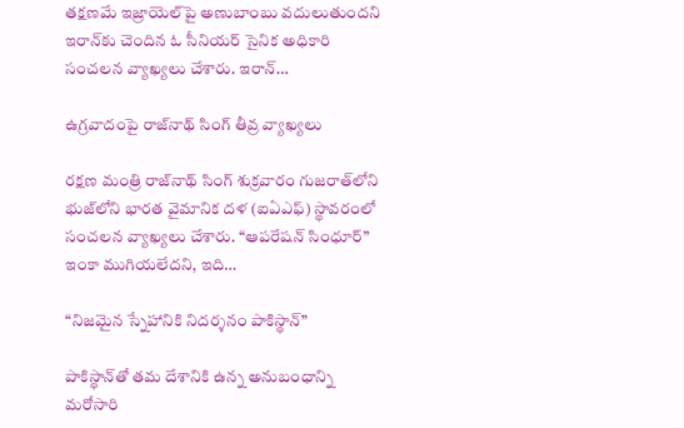తక్షణమే ఇజ్రాయెల్‌పై అణుబాంబు వదులుతుందని ఇరాన్‌కు చెందిన ఓ సీనియర్ సైనిక అధికారి సంచలన వ్యాఖ్యలు చేశారు. ఇరాన్…

ఉగ్రవాదంపై రాజ్‌నాథ్ సింగ్ తీవ్ర వ్యాఖ్యలు

రక్షణ మంత్రి రాజ్‌నాథ్ సింగ్ శుక్రవారం గుజరాత్‌లోని భుజ్‌లోని భారత వైమానిక దళ (ఐఏఎఫ్) స్థావరంలో సంచలన వ్యాఖ్యలు చేశారు. “ఆపరేషన్ సింధూర్” ఇంకా ముగియలేదని, ఇది…

“నిజమైన స్నేహానికి నిదర్శనం పాకిస్థాన్”

పాకిస్థాన్‌తో తమ దేశానికి ఉన్న అనుబంధాన్ని మరోసారి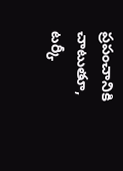ప్రపంచానికి చాటుతూ, టర్కీ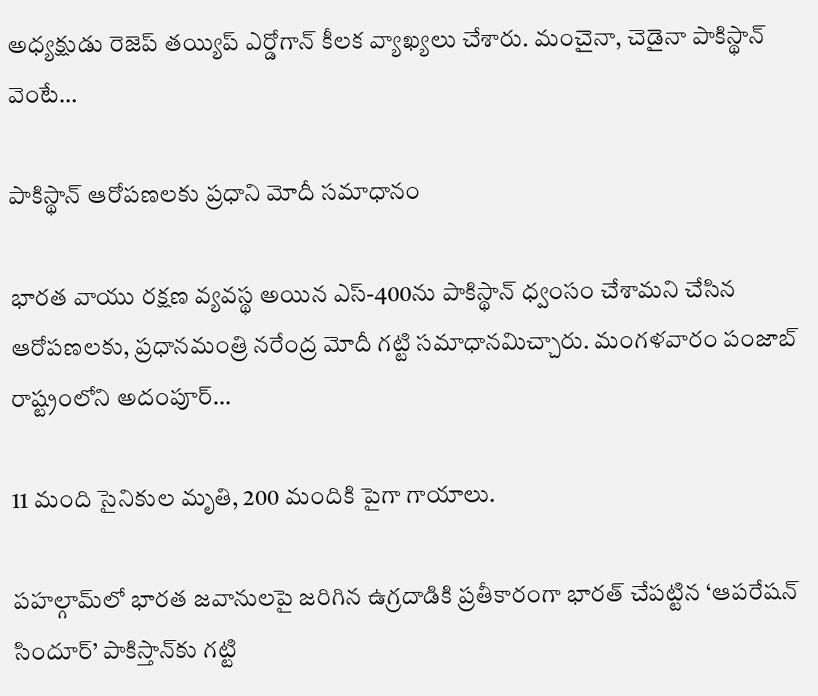అధ్యక్షుడు రెజెప్ తయ్యిప్ ఎర్డోగాన్ కీలక వ్యాఖ్యలు చేశారు. మంచైనా, చెడైనా పాకిస్థాన్ వెంటే…

పాకిస్థాన్‌ ఆరోపణలకు ప్రధాని మోదీ సమాధానం

భారత వాయు రక్షణ వ్యవస్థ అయిన ఎస్-400ను పాకిస్థాన్ ధ్వంసం చేశామని చేసిన ఆరోపణలకు, ప్రధానమంత్రి నరేంద్ర మోదీ గట్టి సమాధానమిచ్చారు. మంగళవారం పంజాబ్ రాష్ట్రంలోని అదంపూర్…

11 మంది సైనికుల మృతి, 200 మందికి పైగా గాయాలు.

పహల్గామ్‌లో భారత జవానులపై జరిగిన ఉగ్రదాడికి ప్రతీకారంగా భారత్ చేపట్టిన ‘ఆపరేషన్ సిందూర్’ పాకిస్తాన్‌కు గట్టి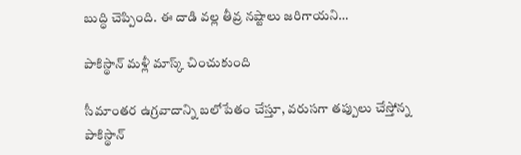బుద్ధి చెప్పింది. ఈ దాడి వల్ల తీవ్ర నష్టాలు జరిగాయని…

పాకిస్థాన్ మళ్లీ మాస్క్ చించుకుంది

సీమాంతర ఉగ్రవాదాన్ని బలోపేతం చేస్తూ, వరుసగా తప్పులు చేస్తోన్న పాకిస్థాన్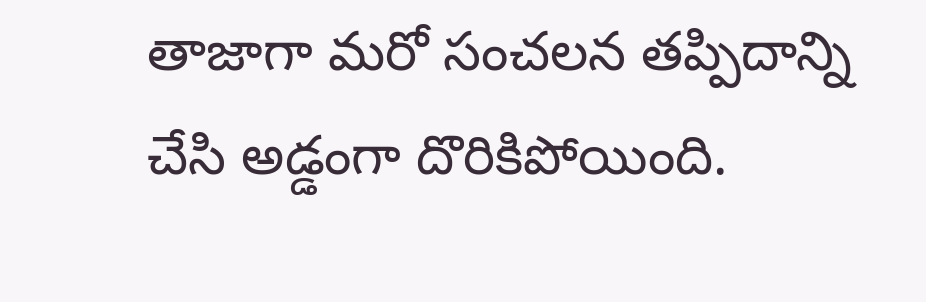తాజాగా మరో సంచలన తప్పిదాన్ని చేసి అడ్డంగా దొరికిపోయింది.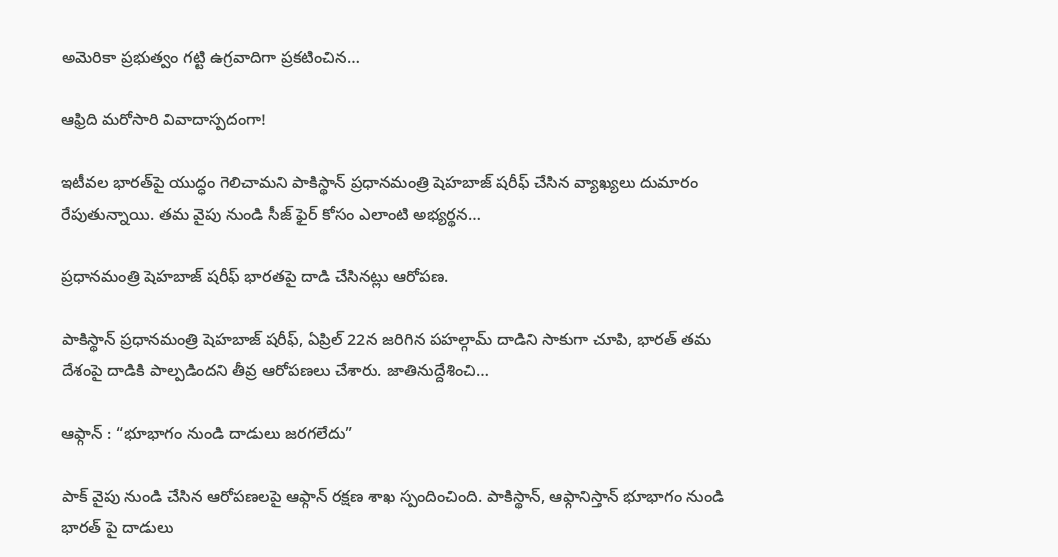అమెరికా ప్రభుత్వం గట్టి ఉగ్రవాదిగా ప్రకటించిన…

ఆఫ్రిది మరోసారి వివాదాస్పదంగా!

ఇటీవల భారత్‌పై యుద్ధం గెలిచామని పాకిస్థాన్ ప్రధానమంత్రి షెహబాజ్ షరీఫ్ చేసిన వ్యాఖ్యలు దుమారం రేపుతున్నాయి. తమ వైపు నుండి సీజ్ ఫైర్ కోసం ఎలాంటి అభ్యర్థన…

ప్రధానమంత్రి షెహబాజ్ షరీఫ్ భారతపై దాడి చేసినట్లు ఆరోపణ.

పాకిస్థాన్ ప్రధానమంత్రి షెహబాజ్ షరీఫ్, ఏప్రిల్ 22న జరిగిన పహల్గామ్ దాడిని సాకుగా చూపి, భారత్ తమ దేశంపై దాడికి పాల్పడిందని తీవ్ర ఆరోపణలు చేశారు. జాతినుద్దేశించి…

ఆఫ్గాన్‌ : “భూభాగం నుండి దాడులు జరగలేదు”

పాక్‌ వైపు నుండి చేసిన ఆరోపణలపై ఆఫ్గాన్‌ రక్షణ శాఖ స్పందించింది. పాకిస్థాన్, ఆఫ్గానిస్తాన్ భూభాగం నుండి భారత్‌ పై దాడులు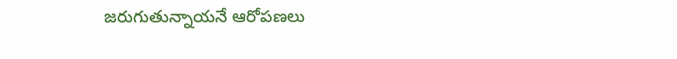జరుగుతున్నాయనే ఆరోపణలు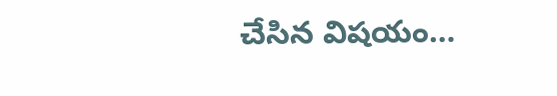చేసిన విషయం…